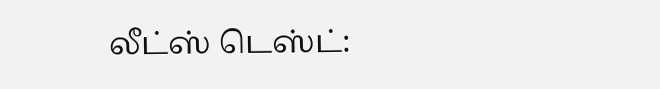லீட்ஸ் டெஸ்ட்: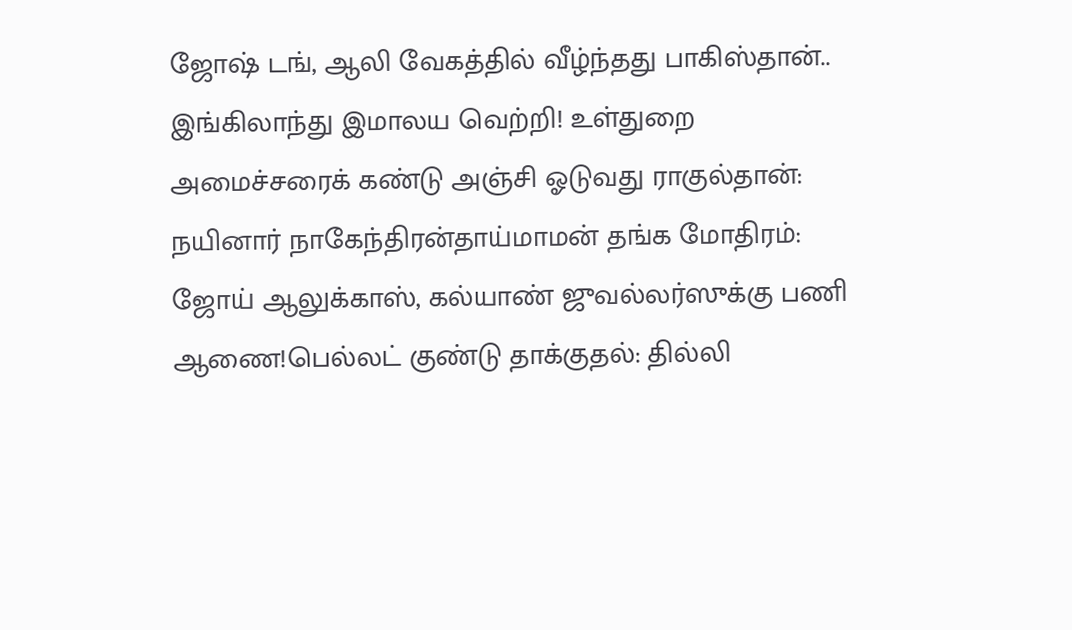ஜோஷ் டங், ஆலி வேகத்தில் வீழ்ந்தது பாகிஸ்தான்.. இங்கிலாந்து இமாலய வெற்றி! உள்துறை அமைச்சரைக் கண்டு அஞ்சி ஓடுவது ராகுல்தான்: நயினார் நாகேந்திரன்தாய்மாமன் தங்க மோதிரம்: ஜோய் ஆலுக்காஸ், கல்யாண் ஜுவல்லர்ஸுக்கு பணி ஆணை!பெல்லட் குண்டு தாக்குதல்: தில்லி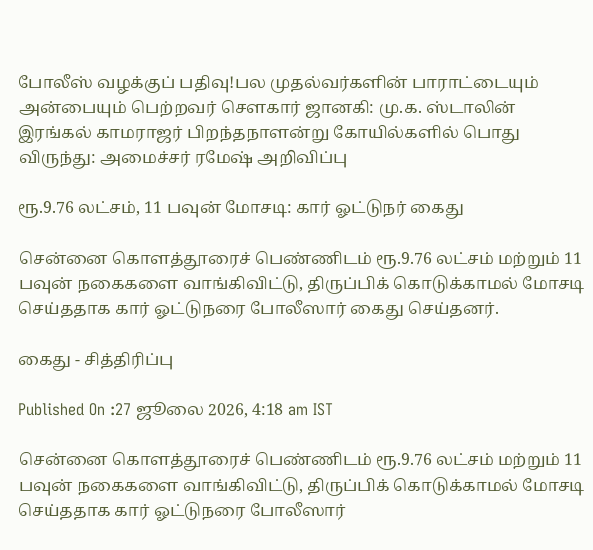போலீஸ் வழக்குப் பதிவு!பல முதல்வர்களின் பாராட்டையும் அன்பையும் பெற்றவர் சௌகார் ஜானகி: மு.க. ஸ்டாலின் இரங்கல் காமராஜர் பிறந்தநாளன்று கோயில்களில் பொது விருந்து: அமைச்சர் ரமேஷ் அறிவிப்பு

ரூ.9.76 லட்சம், 11 பவுன் மோசடி: கார் ஓட்டுநர் கைது

சென்னை கொளத்தூரைச் பெண்ணிடம் ரூ.9.76 லட்சம் மற்றும் 11 பவுன் நகைகளை வாங்கிவிட்டு, திருப்பிக் கொடுக்காமல் மோசடி செய்ததாக கார் ஓட்டுநரை போலீஸார் கைது செய்தனர்.

கைது - சித்திரிப்பு

Published On :27 ஜூலை 2026, 4:18 am IST

சென்னை கொளத்தூரைச் பெண்ணிடம் ரூ.9.76 லட்சம் மற்றும் 11 பவுன் நகைகளை வாங்கிவிட்டு, திருப்பிக் கொடுக்காமல் மோசடி செய்ததாக கார் ஓட்டுநரை போலீஸார்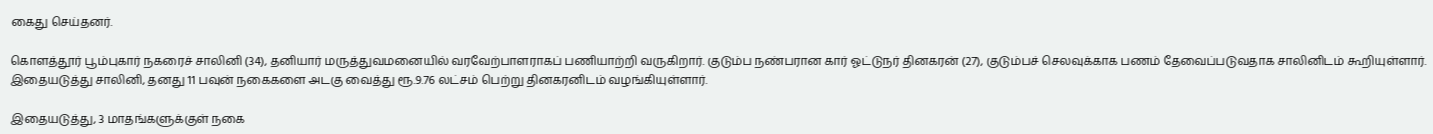கைது செய்தனர்.

கொளத்தூர் பூம்புகார் நகரைச் சாலினி (34), தனியார் மருத்துவமனையில் வரவேற்பாளராகப் பணியாற்றி வருகிறார். குடும்ப நண்பரான கார் ஓட்டுநர் தினகரன் (27), குடும்பச் செலவுக்காக பணம் தேவைப்படுவதாக சாலினிடம் கூறியுள்ளார். இதையடுத்து சாலினி, தனது 11 பவுன் நகைகளை அடகு வைத்து ரூ.9.76 லட்சம் பெற்று தினகரனிடம் வழங்கியுள்ளார்.

இதையடுத்து, 3 மாதங்களுக்குள் நகை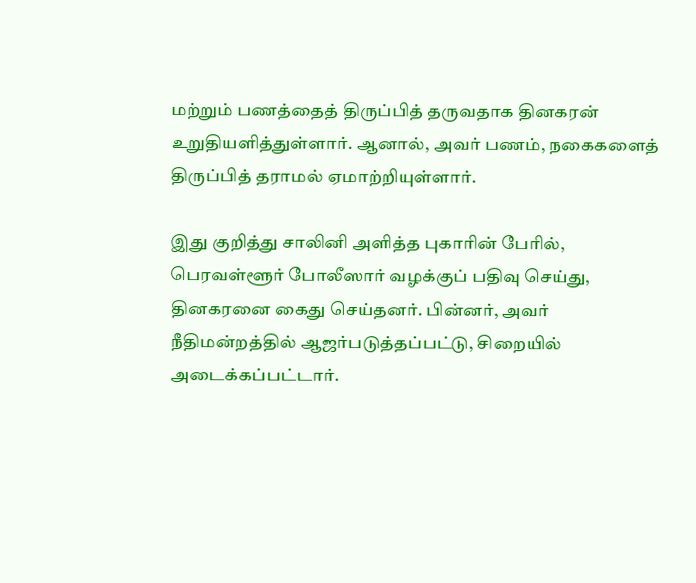மற்றும் பணத்தைத் திருப்பித் தருவதாக தினகரன் உறுதியளித்துள்ளார். ஆனால், அவர் பணம், நகைகளைத் திருப்பித் தராமல் ஏமாற்றியுள்ளார்.

இது குறித்து சாலினி அளித்த புகாரின் பேரில், பெரவள்ளூர் போலீஸார் வழக்குப் பதிவு செய்து, தினகரனை கைது செய்தனர். பின்னர், அவர் நீதிமன்றத்தில் ஆஜர்படுத்தப்பட்டு, சிறையில் அடைக்கப்பட்டார்.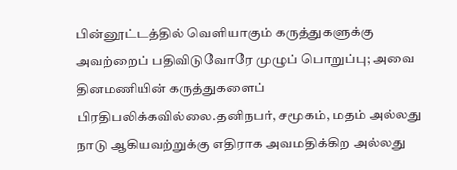பின்னூட்டத்தில் வெளியாகும் கருத்துகளுக்கு அவற்றைப் பதிவிடுவோரே முழுப் பொறுப்பு; அவை தினமணியின் கருத்துகளைப் பிரதிபலிக்கவில்லை.தனிநபர், சமூகம், மதம் அல்லது நாடு ஆகியவற்றுக்கு எதிராக அவமதிக்கிற அல்லது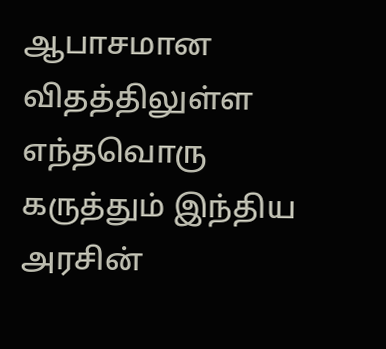ஆபாசமான விதத்திலுள்ள எந்தவொரு கருத்தும் இந்திய அரசின்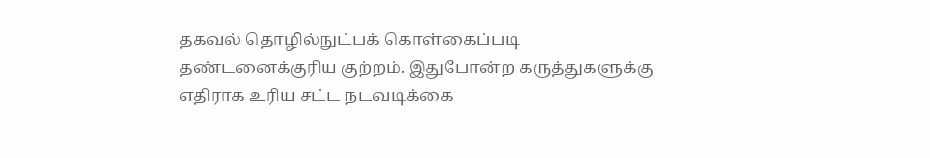தகவல் தொழில்நுட்பக் கொள்கைப்படி தண்டனைக்குரிய குற்றம். இதுபோன்ற கருத்துகளுக்கு எதிராக உரிய சட்ட நடவடிக்கை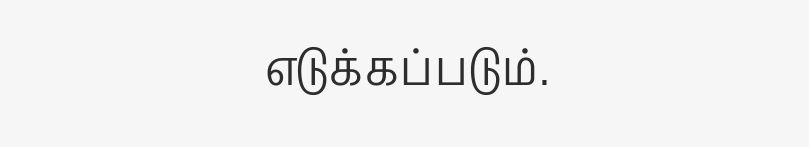எடுக்கப்படும்.